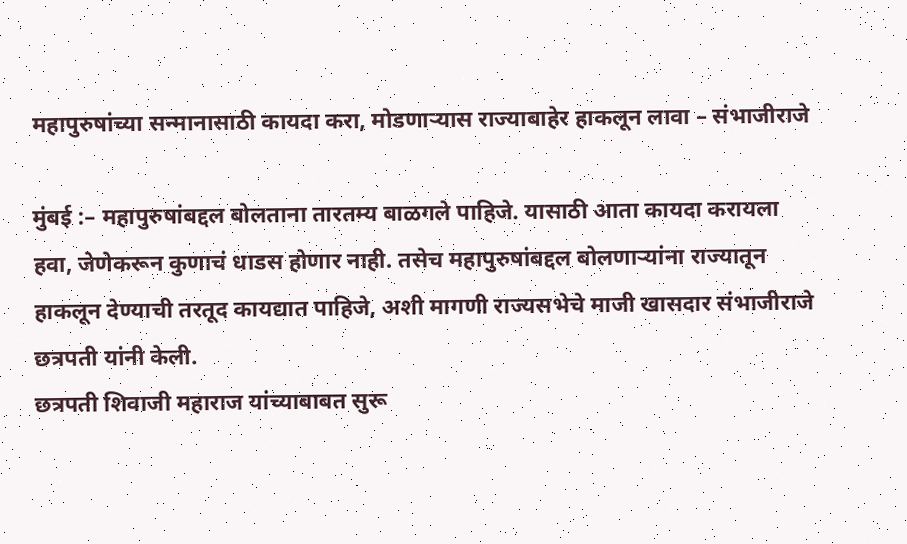महापुरुषांच्या सन्मानासाठी कायदा करा, मोडणाऱ्यास राज्याबाहेर हाकलून लावा – संभाजीराजे

मुंबई :– महापुरुषांबद्दल बोलताना तारतम्य बाळगले पाहिजे. यासाठी आता कायदा करायला हवा, जेणेकरून कुणाचं धाडस होणार नाही. तसेच महापुरुषांबद्दल बोलणाऱ्यांना राज्यातून हाकलून देण्याची तरतूद कायद्यात पाहिजे, अशी मागणी राज्यसभेचे माजी खासदार संभाजीराजे छत्रपती यांनी केली.
छत्रपती शिवाजी महाराज यांच्याबाबत सुरू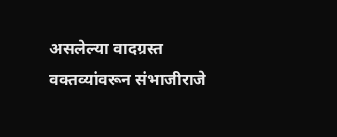असलेल्या वादग्रस्त वक्तव्यांवरून संभाजीराजे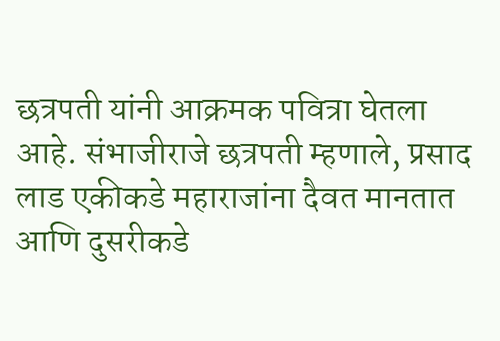छत्रपती यांनी आक्रमक पवित्रा घेतला आहे. संभाजीराजे छत्रपती म्हणाले, प्रसाद लाड एकीकडे महाराजांना दैवत मानतात आणि दुसरीकडे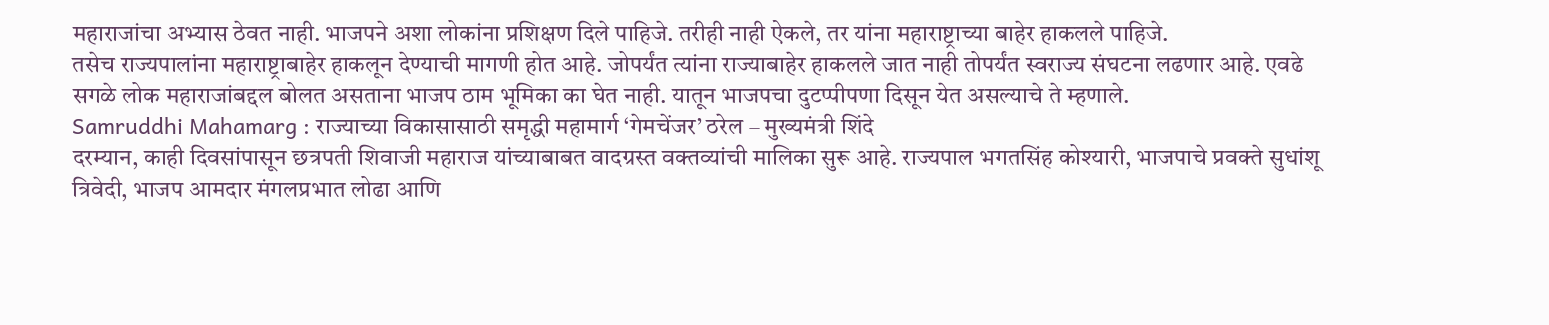महाराजांचा अभ्यास ठेवत नाही. भाजपने अशा लोकांना प्रशिक्षण दिले पाहिजे. तरीही नाही ऐकले, तर यांना महाराष्ट्राच्या बाहेर हाकलले पाहिजे.
तसेच राज्यपालांना महाराष्ट्राबाहेर हाकलून देण्याची मागणी होत आहे. जोपर्यंत त्यांना राज्याबाहेर हाकलले जात नाही तोपर्यंत स्वराज्य संघटना लढणार आहे. एवढे सगळे लोक महाराजांबद्दल बोलत असताना भाजप ठाम भूमिका का घेत नाही. यातून भाजपचा दुटप्पीपणा दिसून येत असल्याचे ते म्हणाले.
Samruddhi Mahamarg : राज्याच्या विकासासाठी समृद्धी महामार्ग ‘गेमचेंजर’ ठरेल – मुख्यमंत्री शिंदे
दरम्यान, काही दिवसांपासून छत्रपती शिवाजी महाराज यांच्याबाबत वादग्रस्त वक्तव्यांची मालिका सुरू आहे. राज्यपाल भगतसिंह कोश्यारी, भाजपाचे प्रवक्ते सुधांशू त्रिवेदी, भाजप आमदार मंगलप्रभात लोढा आणि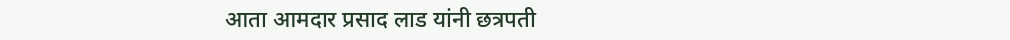आता आमदार प्रसाद लाड यांनी छत्रपती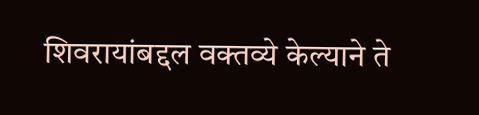शिवरायांबद्दल वक्तव्ये केल्याने ते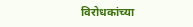विरोधकांच्या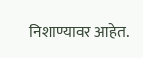निशाण्यावर आहेत.